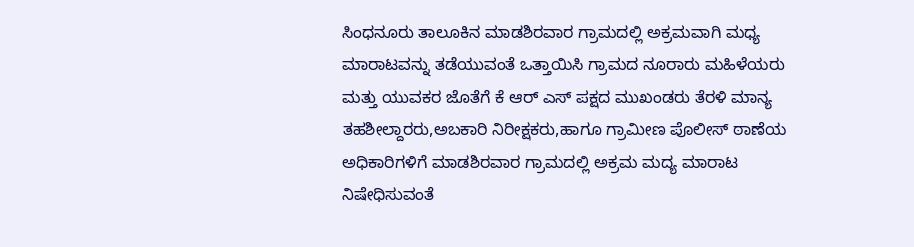ಸಿಂಧನೂರು ತಾಲೂಕಿನ ಮಾಡಶಿರವಾರ ಗ್ರಾಮದಲ್ಲಿ ಅಕ್ರಮವಾಗಿ ಮಧ್ಯ ಮಾರಾಟವನ್ನು ತಡೆಯುವಂತೆ ಒತ್ತಾಯಿಸಿ ಗ್ರಾಮದ ನೂರಾರು ಮಹಿಳೆಯರು ಮತ್ತು ಯುವಕರ ಜೊತೆಗೆ ಕೆ ಆರ್ ಎಸ್ ಪಕ್ಷದ ಮುಖಂಡರು ತೆರಳಿ ಮಾನ್ಯ ತಹಶೀಲ್ದಾರರು,ಅಬಕಾರಿ ನಿರೀಕ್ಷಕರು,ಹಾಗೂ ಗ್ರಾಮೀಣ ಪೊಲೀಸ್ ಠಾಣೆಯ ಅಧಿಕಾರಿಗಳಿಗೆ ಮಾಡಶಿರವಾರ ಗ್ರಾಮದಲ್ಲಿ ಅಕ್ರಮ ಮದ್ಯ ಮಾರಾಟ ನಿಷೇಧಿಸುವಂತೆ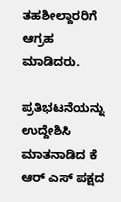ತಹಶೀಲ್ದಾರರಿಗೆ ಆಗ್ರಹ ಮಾಡಿದರು.

ಪ್ರತಿಭಟನೆಯನ್ನು ಉದ್ದೇಶಿಸಿ ಮಾತನಾಡಿದ ಕೆ ಆರ್ ಎಸ್ ಪಕ್ಷದ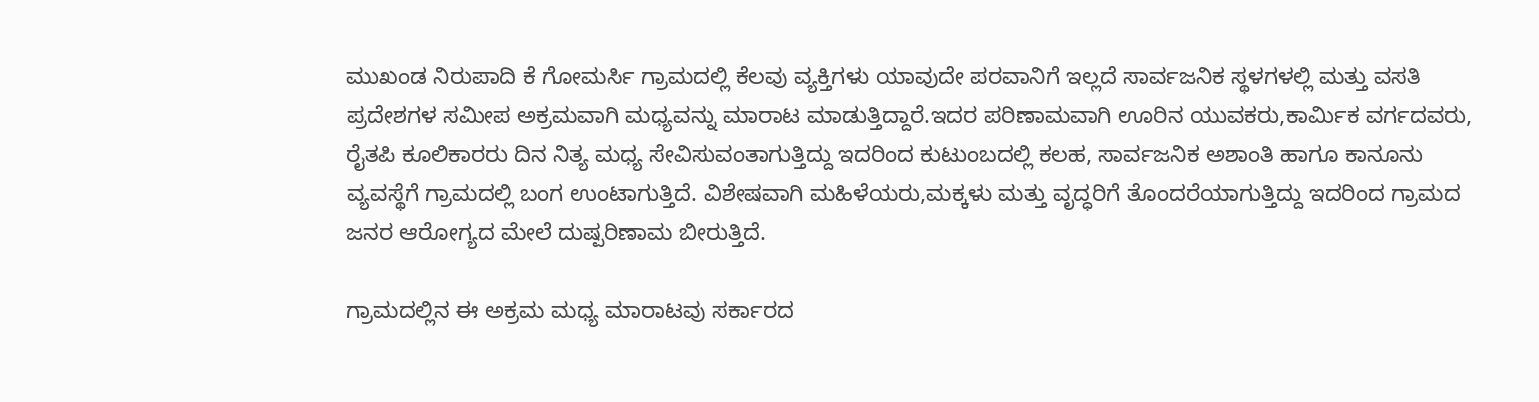ಮುಖಂಡ ನಿರುಪಾದಿ ಕೆ ಗೋಮರ್ಸಿ ಗ್ರಾಮದಲ್ಲಿ ಕೆಲವು ವ್ಯಕ್ತಿಗಳು ಯಾವುದೇ ಪರವಾನಿಗೆ ಇಲ್ಲದೆ ಸಾರ್ವಜನಿಕ ಸ್ಥಳಗಳಲ್ಲಿ ಮತ್ತು ವಸತಿ ಪ್ರದೇಶಗಳ ಸಮೀಪ ಅಕ್ರಮವಾಗಿ ಮಧ್ಯವನ್ನು ಮಾರಾಟ ಮಾಡುತ್ತಿದ್ದಾರೆ.ಇದರ ಪರಿಣಾಮವಾಗಿ ಊರಿನ ಯುವಕರು,ಕಾರ್ಮಿಕ ವರ್ಗದವರು, ರೈತಪಿ ಕೂಲಿಕಾರರು ದಿನ ನಿತ್ಯ ಮಧ್ಯ ಸೇವಿಸುವಂತಾಗುತ್ತಿದ್ದು ಇದರಿಂದ ಕುಟುಂಬದಲ್ಲಿ ಕಲಹ, ಸಾರ್ವಜನಿಕ ಅಶಾಂತಿ ಹಾಗೂ ಕಾನೂನು ವ್ಯವಸ್ಥೆಗೆ ಗ್ರಾಮದಲ್ಲಿ ಬಂಗ ಉಂಟಾಗುತ್ತಿದೆ. ವಿಶೇಷವಾಗಿ ಮಹಿಳೆಯರು,ಮಕ್ಕಳು ಮತ್ತು ವೃದ್ಧರಿಗೆ ತೊಂದರೆಯಾಗುತ್ತಿದ್ದು ಇದರಿಂದ ಗ್ರಾಮದ ಜನರ ಆರೋಗ್ಯದ ಮೇಲೆ ದುಷ್ಪರಿಣಾಮ ಬೀರುತ್ತಿದೆ.

ಗ್ರಾಮದಲ್ಲಿನ ಈ ಅಕ್ರಮ ಮಧ್ಯ ಮಾರಾಟವು ಸರ್ಕಾರದ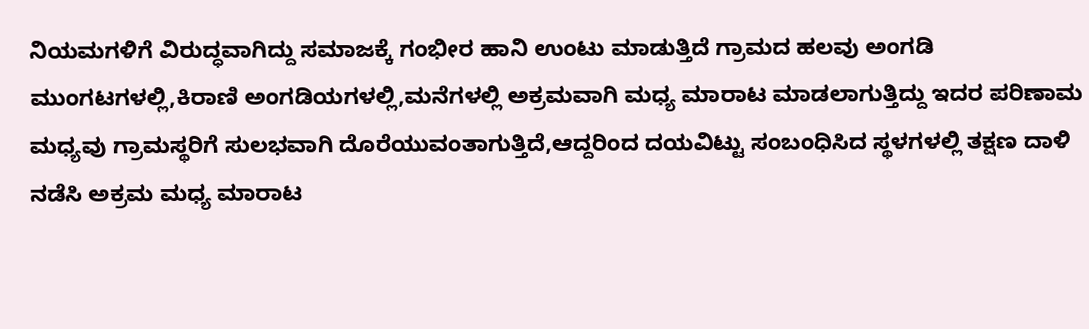ನಿಯಮಗಳಿಗೆ ವಿರುದ್ಧವಾಗಿದ್ದು ಸಮಾಜಕ್ಕೆ ಗಂಭೀರ ಹಾನಿ ಉಂಟು ಮಾಡುತ್ತಿದೆ ಗ್ರಾಮದ ಹಲವು ಅಂಗಡಿ ಮುಂಗಟಗಳಲ್ಲಿ,ಕಿರಾಣಿ ಅಂಗಡಿಯಗಳಲ್ಲಿ,ಮನೆಗಳಲ್ಲಿ ಅಕ್ರಮವಾಗಿ ಮಧ್ಯ ಮಾರಾಟ ಮಾಡಲಾಗುತ್ತಿದ್ದು ಇದರ ಪರಿಣಾಮ ಮಧ್ಯವು ಗ್ರಾಮಸ್ಥರಿಗೆ ಸುಲಭವಾಗಿ ದೊರೆಯುವಂತಾಗುತ್ತಿದೆ,ಆದ್ದರಿಂದ ದಯವಿಟ್ಟು ಸಂಬಂಧಿಸಿದ ಸ್ಥಳಗಳಲ್ಲಿ ತಕ್ಷಣ ದಾಳಿ ನಡೆಸಿ ಅಕ್ರಮ ಮಧ್ಯ ಮಾರಾಟ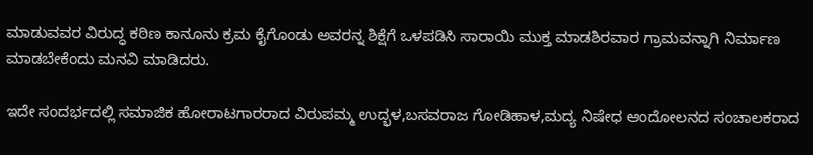ಮಾಡುವವರ ವಿರುದ್ಧ ಕಠಿಣ ಕಾನೂನು ಕ್ರಮ ಕೈಗೊಂಡು ಅವರನ್ನ ಶಿಕ್ಷೆಗೆ ಒಳಪಡಿಸಿ ಸಾರಾಯಿ ಮುಕ್ತ ಮಾಡಶಿರವಾರ ಗ್ರಾಮವನ್ನಾಗಿ ನಿರ್ಮಾಣ ಮಾಡಬೇಕೆಂದು ಮನವಿ ಮಾಡಿದರು.

ಇದೇ ಸಂದರ್ಭದಲ್ಲಿ ಸಮಾಜಿಕ ಹೋರಾಟಗಾರರಾದ ವಿರುಪಮ್ಮ ಉದ್ಭಳ,ಬಸವರಾಜ ಗೋಡಿಹಾಳ,ಮದ್ಯ ನಿಷೇಧ ಆಂದೋಲನದ ಸಂಚಾಲಕರಾದ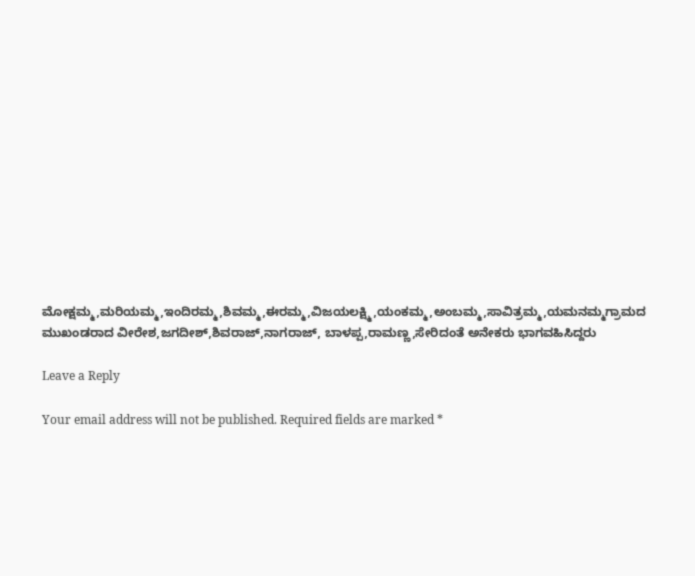ಮೋಕ್ಷಮ್ಮ,ಮರಿಯಮ್ಮ,ಇಂದಿರಮ್ಮ,ಶಿವಮ್ಮ,ಈರಮ್ಮ,ವಿಜಯಲಕ್ಷ್ಮಿ,ಯಂಕಮ್ಮ,ಅಂಬಮ್ಮ,ಸಾವಿತ್ರಮ್ಮ,ಯಮನಮ್ಮಗ್ರಾಮದ ಮುಖಂಡರಾದ ವೀರೇಶ,ಜಗದೀಶ್,ಶಿವರಾಜ್,ನಾಗರಾಜ್, ಬಾಳಪ್ಪ,ರಾಮಣ್ಣ,ಸೇರಿದಂತೆ ಅನೇಕರು ಭಾಗವಹಿಸಿದ್ದರು

Leave a Reply

Your email address will not be published. Required fields are marked *